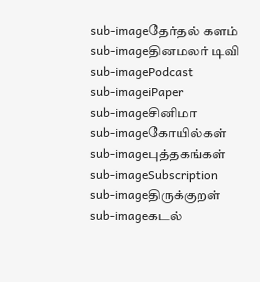sub-imageதேர்தல் களம்
sub-imageதினமலர் டிவி
sub-imagePodcast
sub-imageiPaper
sub-imageசினிமா
sub-imageகோயில்கள்
sub-imageபுத்தகங்கள்
sub-imageSubscription
sub-imageதிருக்குறள்
sub-imageகடல்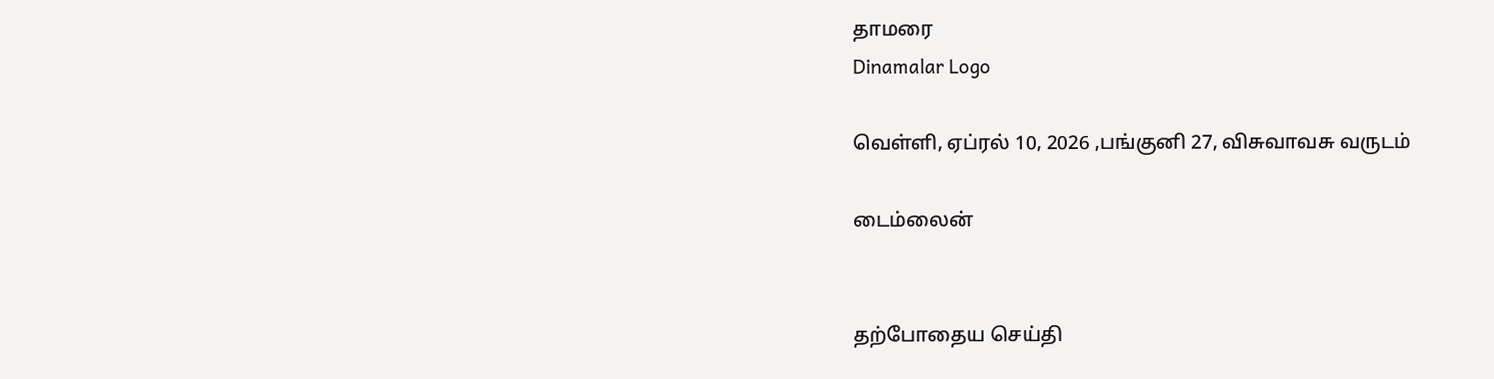தாமரை
Dinamalar Logo

வெள்ளி, ஏப்ரல் 10, 2026 ,பங்குனி 27, விசுவாவசு வருடம்

டைம்லைன்


தற்போதைய செய்தி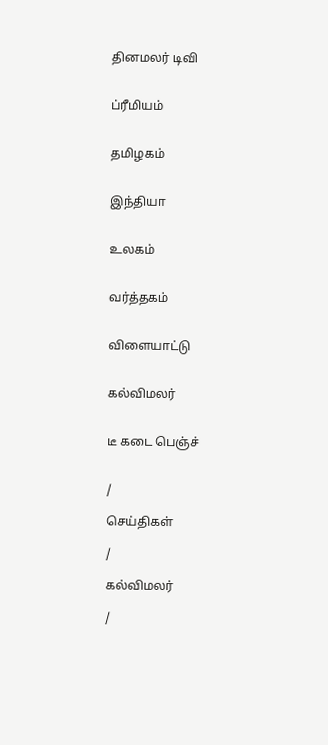தினமலர் டிவி


ப்ரீமியம்


தமிழகம்


இந்தியா


உலகம்


வர்த்தகம்


விளையாட்டு


கல்விமலர்


டீ கடை பெஞ்ச்


/

செய்திகள்

/

கல்விமலர்

/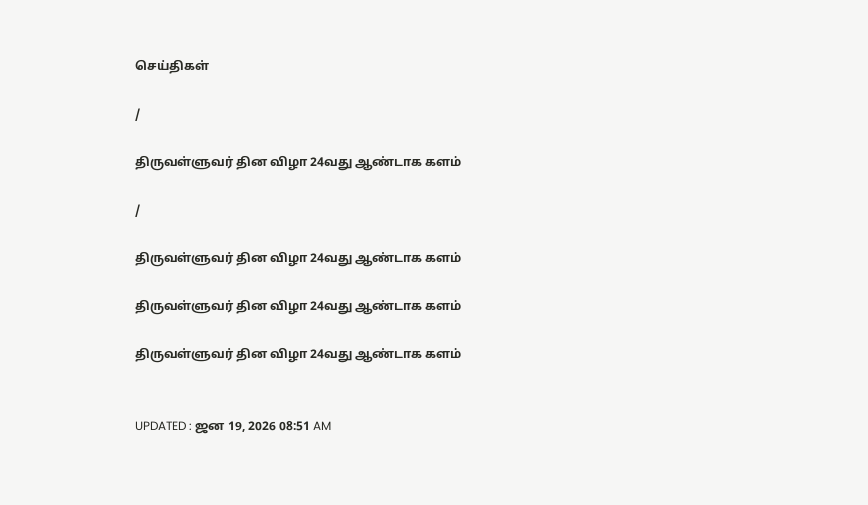செய்திகள்

/

திருவள்ளுவர் தின விழா 24வது ஆண்டாக களம்

/

திருவள்ளுவர் தின விழா 24வது ஆண்டாக களம்

திருவள்ளுவர் தின விழா 24வது ஆண்டாக களம்

திருவள்ளுவர் தின விழா 24வது ஆண்டாக களம்


UPDATED : ஜன 19, 2026 08:51 AM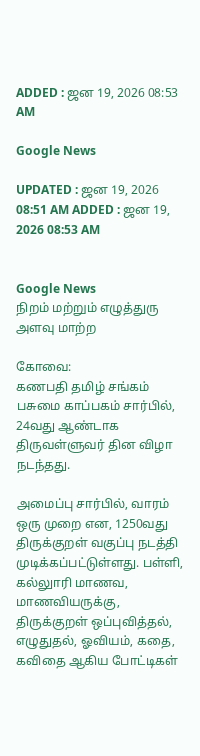ADDED : ஜன 19, 2026 08:53 AM

Google News

UPDATED : ஜன 19, 2026 08:51 AM ADDED : ஜன 19, 2026 08:53 AM


Google News
நிறம் மற்றும் எழுத்துரு அளவு மாற்ற

கோவை:
கணபதி தமிழ் சங்கம் பசுமை காப்பகம் சார்பில், 24வது ஆண்டாக திருவள்ளுவர் தின விழா நடந்தது.

அமைப்பு சார்பில், வாரம் ஒரு முறை என, 1250வது திருக்குறள் வகுப்பு நடத்தி முடிக்கப்பட்டுள்ளது. பள்ளி, கல்லுாரி மாணவ, மாணவியருக்கு, திருக்குறள் ஒப்புவித்தல், எழுதுதல், ஓவியம், கதை, கவிதை ஆகிய போட்டிகள்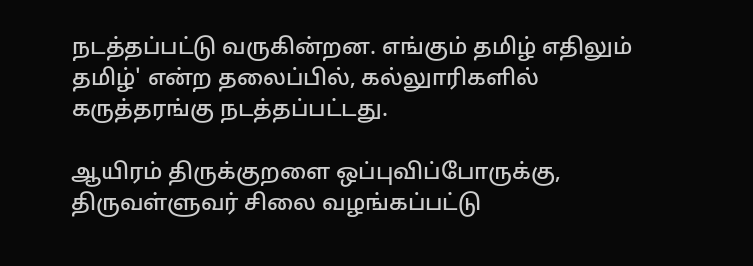நடத்தப்பட்டு வருகின்றன. எங்கும் தமிழ் எதிலும் தமிழ்' என்ற தலைப்பில், கல்லுாரிகளில் கருத்தரங்கு நடத்தப்பட்டது.

ஆயிரம் திருக்குறளை ஒப்புவிப்போருக்கு, திருவள்ளுவர் சிலை வழங்கப்பட்டு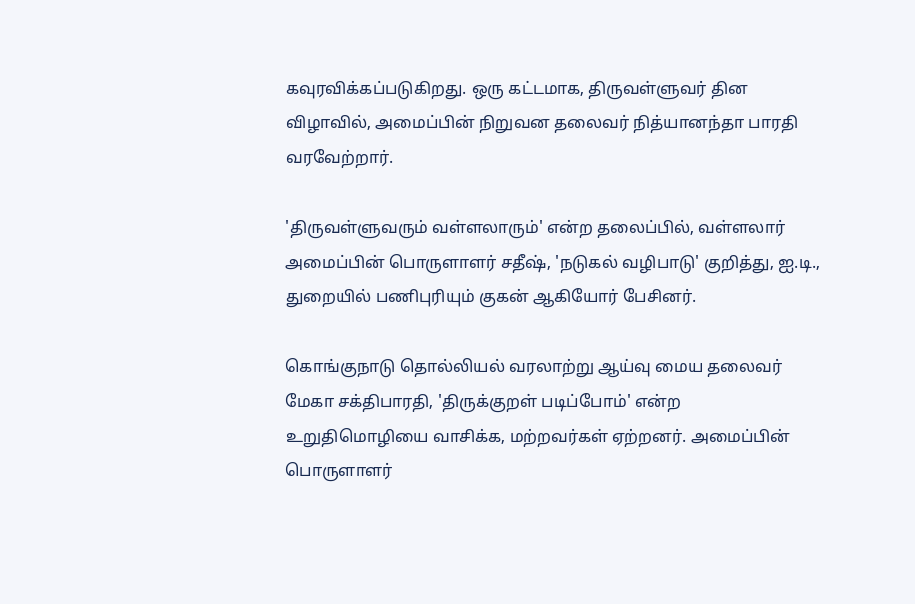கவுரவிக்கப்படுகிறது. ஒரு கட்டமாக, திருவள்ளுவர் தின விழாவில், அமைப்பின் நிறுவன தலைவர் நித்யானந்தா பாரதி வரவேற்றார்.

'திருவள்ளுவரும் வள்ளலாரும்' என்ற தலைப்பில், வள்ளலார் அமைப்பின் பொருளாளர் சதீஷ், 'நடுகல் வழிபாடு' குறித்து, ஐ.டி., துறையில் பணிபுரியும் குகன் ஆகியோர் பேசினர்.

கொங்குநாடு தொல்லியல் வரலாற்று ஆய்வு மைய தலைவர் மேகா சக்திபாரதி, 'திருக்குறள் படிப்போம்' என்ற உறுதிமொழியை வாசிக்க, மற்றவர்கள் ஏற்றனர். அமைப்பின் பொருளாளர்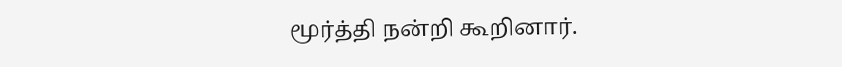மூர்த்தி நன்றி கூறினார்.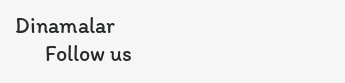Dinamalar
      Follow us